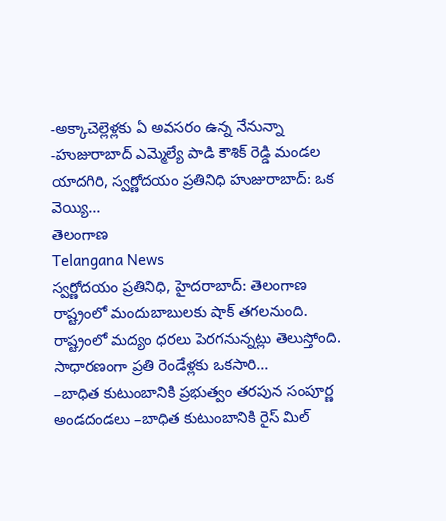-అక్కాచెల్లెళ్లకు ఏ అవసరం ఉన్న నేనున్నా -హుజురాబాద్ ఎమ్మెల్యే పాడి కౌశిక్ రెడ్డి మండల యాదగిరి, స్వర్ణోదయం ప్రతినిధి హుజురాబాద్: ఒక వెయ్యి...
తెలంగాణ
Telangana News
స్వర్ణోదయం ప్రతినిధి, హైదరాబాద్: తెలంగాణ రాష్ట్రంలో మందుబాబులకు షాక్ తగలనుంది. రాష్ట్రంలో మద్యం ధరలు పెరగనున్నట్లు తెలుస్తోంది. సాధారణంగా ప్రతి రెండేళ్లకు ఒకసారి...
–బాధిత కుటుంబానికి ప్రభుత్వం తరపున సంపూర్ణ అండదండలు –బాధిత కుటుంబానికి రైస్ మిల్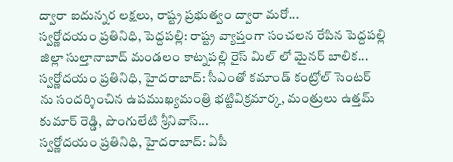ద్వారా ఐదున్నర లక్షలు, రాష్ట్ర ప్రభుత్వం ద్వారా మరో...
స్వర్ణోదయం ప్రతినిధి, పెద్దపల్లి: రాష్ట్ర వ్యాప్తంగా సంచలన రేపిన పెద్దపల్లి జిల్లా సుల్తానాబాద్ మండలం కాట్నపల్లి రైస్ మిల్ లో మైనర్ బాలిక...
స్వర్ణోదయం ప్రతినిధి, హైదరాబాద్: సీఎంతో కమాండ్ కంట్రోల్ సెంటర్ ను సందర్శించిన ఉపముఖ్యమంత్రి భట్టివిక్రమార్క, మంత్రులు ఉత్తమ్ కుమార్ రెడ్డి, పొంగులేటి శ్రీనివాస్...
స్వర్ణోదయం ప్రతినిధి, హైదరాబాద్: ఏపీ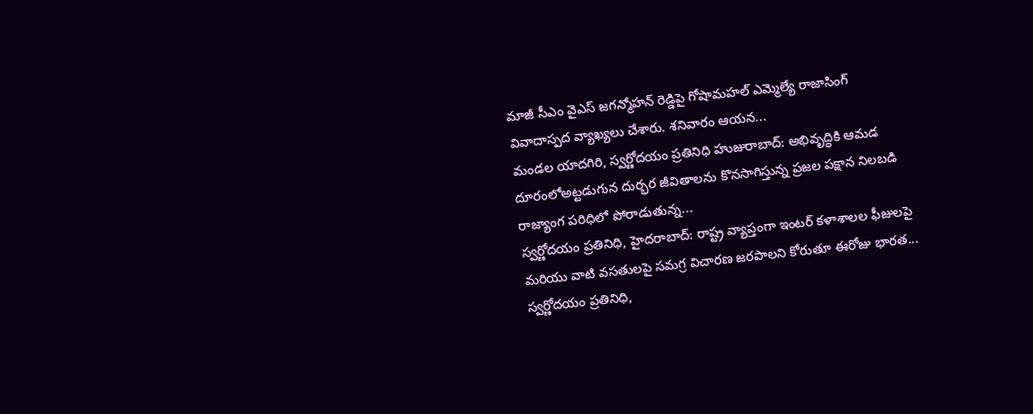మాజీ సీఎం వైఎస్ జగన్మోహన్ రెడ్డిపై గోషామహల్ ఎమ్మెల్యే రాజాసింగ్ వివాదాస్పద వ్యాఖ్యలు చేశారు. శనివారం ఆయన...
మండల యాదగిరి, స్వర్ణోదయం ప్రతినిధి హుజురాబాద్: అభివృద్ధికి ఆమడ దూరంలోఅట్టడుగున దుర్భర జీవితాలను కొనసాగిస్తున్న ప్రజల పక్షాన నిలబడి రాజ్యాంగ పరిధిలో పోరాడుతున్న...
స్వర్ణోదయం ప్రతినిధి, హైదరాబాద్: రాష్ట్ర వ్యాప్తంగా ఇంటర్ కళాశాలల ఫీజులపై మరియు వాటి వసతులపై సమగ్ర విచారణ జరపాలని కోరుతూ ఈరోజు భారత...
స్వర్ణోదయం ప్రతినిధి,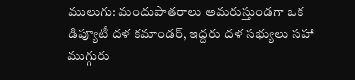ములుగు: మందుపాతరాలు అమరుస్తుండగా ఒక డిప్యూటీ దళ కమాండర్, ఇద్దరు దళ సభ్యులు సహా ముగ్గురు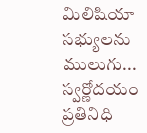మిలిషియా సభ్యులను ములుగు...
స్వర్ణోదయం ప్రతినిధి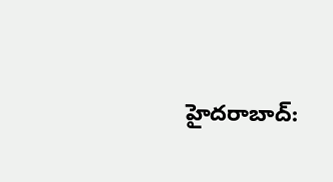హైదరాబాద్: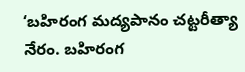‘బహిరంగ మద్యపానం చట్టరీత్యా నేరం. బహిరంగ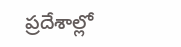ప్రదేశాల్లో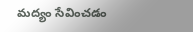మద్యం సేవించడం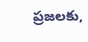ప్రజలకు,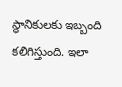స్థానికులకు ఇబ్బంది కలిగిస్తుంది. ఇలా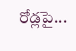రోడ్లపై...